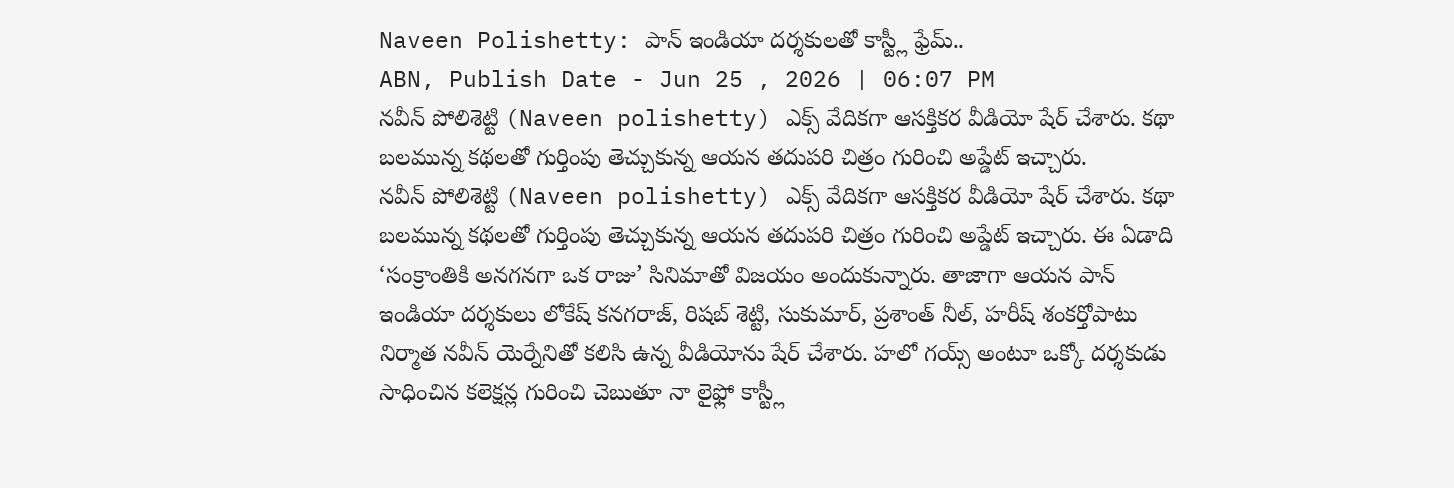Naveen Polishetty: పాన్ ఇండియా దర్శకులతో కాస్ట్లీ ఫ్రేమ్..
ABN, Publish Date - Jun 25 , 2026 | 06:07 PM
నవీన్ పోలిశెట్టి (Naveen polishetty) ఎక్స్ వేదికగా ఆసక్తికర వీడియో షేర్ చేశారు. కథా బలమున్న కథలతో గుర్తింపు తెచ్చుకున్న ఆయన తదుపరి చిత్రం గురించి అప్డేట్ ఇచ్చారు.
నవీన్ పోలిశెట్టి (Naveen polishetty) ఎక్స్ వేదికగా ఆసక్తికర వీడియో షేర్ చేశారు. కథా బలమున్న కథలతో గుర్తింపు తెచ్చుకున్న ఆయన తదుపరి చిత్రం గురించి అప్డేట్ ఇచ్చారు. ఈ ఏడాది ‘సంక్రాంతికి అనగనగా ఒక రాజు’ సినిమాతో విజయం అందుకున్నారు. తాజాగా ఆయన పాన్ ఇండియా దర్శకులు లోకేష్ కనగరాజ్, రిషబ్ శెట్టి, సుకుమార్, ప్రశాంత్ నీల్, హరీష్ శంకర్తోపాటు నిర్మాత నవీన్ యెర్నేనితో కలిసి ఉన్న వీడియోను షేర్ చేశారు. హలో గయ్స్ అంటూ ఒక్కో దర్శకుడు సాధించిన కలెక్షన్ల గురించి చెబుతూ నా లైఫ్లో కాస్ట్లీ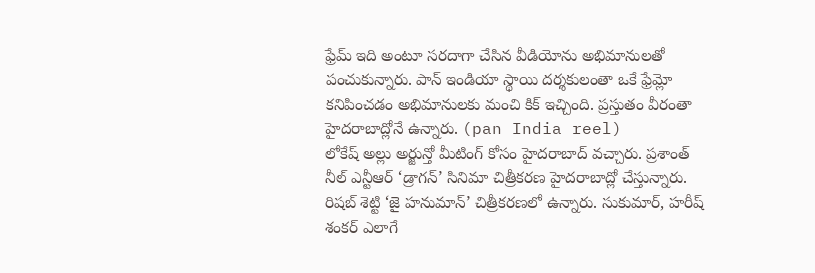ఫ్రేమ్ ఇది అంటూ సరదాగా చేసిన వీడియోను అభిమానులతో పంచుకున్నారు. పాన్ ఇండియా స్థాయి దర్శకులంతా ఒకే ఫ్రేమ్లో కనిపించడం అభిమానులకు మంచి కిక్ ఇచ్చింది. ప్రస్తుతం వీరంతా హైదరాబాద్లోనే ఉన్నారు. (pan India reel)
లోకేష్ అల్లు అర్జున్తో మీటింగ్ కోసం హైదరాబాద్ వచ్చారు. ప్రశాంత్ నీల్ ఎన్టీఆర్ ‘డ్రాగన్’ సినిమా చిత్రీకరణ హైదరాబాద్లో చేస్తున్నారు. రిషబ్ శెట్టి ‘జై హనుమాన్’ చిత్రీకరణలో ఉన్నారు. సుకుమార్, హరీష్ శంకర్ ఎలాగే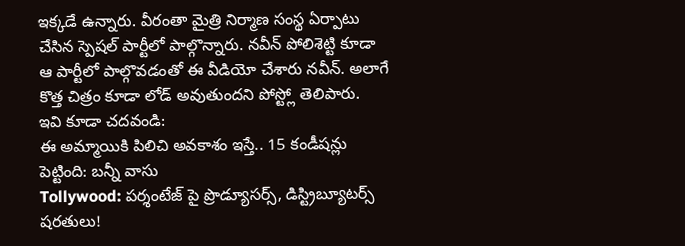ఇక్కడే ఉన్నారు. వీరంతా మైత్రి నిర్మాణ సంస్థ ఏర్పాటు చేసిన స్పెషల్ పార్టీలో పాల్గొన్నారు. నవీన్ పోలిశెట్టి కూడా ఆ పార్టీలో పాల్గొవడంతో ఈ వీడియో చేశారు నవీన్. అలాగే కొత్త చిత్రం కూడా లోడ్ అవుతుందని పోస్ట్లో తెలిపారు.
ఇవి కూడా చదవండి:
ఈ అమ్మాయికి పిలిచి అవకాశం ఇస్తే.. 15 కండీషన్లు పెట్టింది: బన్నీ వాసు
Tollywood: పర్శంటేజ్ పై ప్రొడ్యూసర్స్, డిస్ట్రిబ్యూటర్స్ షరతులు!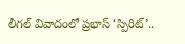లీగల్ వివాదంలో ప్రభాస్ ‘స్పిరిట్’..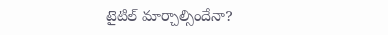టైటిల్ మార్చాల్సిందేనా?